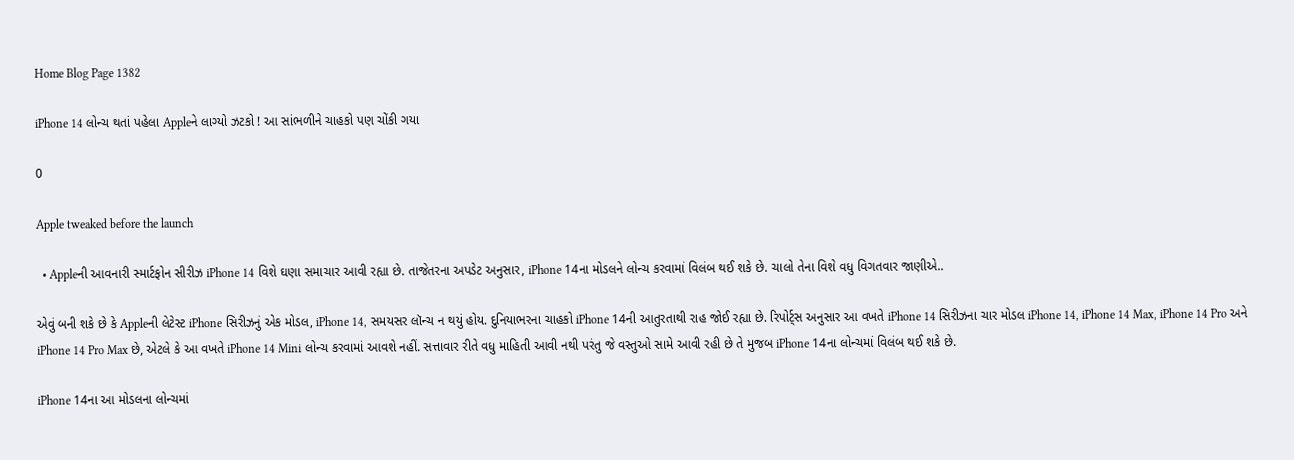Home Blog Page 1382

iPhone 14 લોન્ચ થતાં પહેલા Appleને લાગ્યો ઝટકો ! આ સાંભળીને ચાહકો પણ ચોંકી ગયા

0

Apple tweaked before the launch

  • Appleની આવનારી સ્માર્ટફોન સીરીઝ iPhone 14 વિશે ઘણા સમાચાર આવી રહ્યા છે. તાજેતરના અપડેટ અનુસાર, iPhone 14ના મોડલને લોન્ચ કરવામાં વિલંબ થઈ શકે છે. ચાલો તેના વિશે વધુ વિગતવાર જાણીએ..

એવું બની શકે છે કે Appleની લેટેસ્ટ iPhone સિરીઝનું એક મોડલ, iPhone 14, સમયસર લૉન્ચ ન થયું હોય. દુનિયાભરના ચાહકો iPhone 14ની આતુરતાથી રાહ જોઈ રહ્યા છે. રિપોર્ટ્સ અનુસાર આ વખતે iPhone 14 સિરીઝના ચાર મોડલ iPhone 14, iPhone 14 Max, iPhone 14 Pro અને iPhone 14 Pro Max છે, એટલે કે આ વખતે iPhone 14 Mini લોન્ચ કરવામાં આવશે નહીં. સત્તાવાર રીતે વધુ માહિતી આવી નથી પરંતુ જે વસ્તુઓ સામે આવી રહી છે તે મુજબ iPhone 14ના લોન્ચમાં વિલંબ થઈ શકે છે.

iPhone 14ના આ મોડલના લોન્ચમાં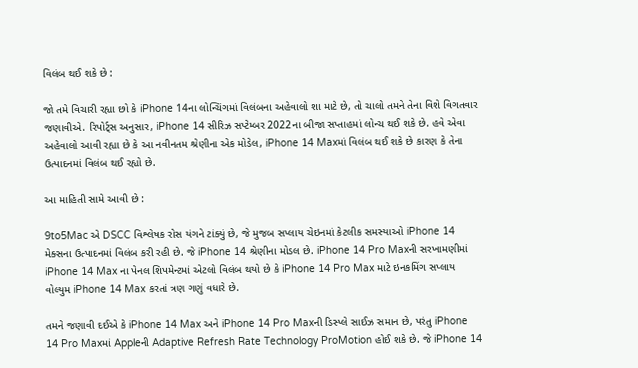વિલંબ થઈ શકે છે :

જો તમે વિચારી રહ્યા છો કે iPhone 14ના લોન્ચિંગમાં વિલંબના અહેવાલો શા માટે છે, તો ચાલો તમને તેના વિશે વિગતવાર જણાવીએ. રિપોર્ટ્સ અનુસાર, iPhone 14 સીરિઝ સપ્ટેમ્બર 2022ના બીજા સપ્તાહમાં લોન્ચ થઈ શકે છે. હવે એવા અહેવાલો આવી રહ્યા છે કે આ નવીનતમ શ્રેણીના એક મોડેલ, iPhone 14 Maxમાં વિલંબ થઈ શકે છે કારણ કે તેના ઉત્પાદનમાં વિલંબ થઈ રહ્યો છે.

આ માહિતી સામે આવી છે :

9to5Mac એ DSCC વિશ્લેષક રોસ યંગને ટાંક્યું છે, જે મુજબ સપ્લાય ચેઇનમાં કેટલીક સમસ્યાઓ iPhone 14 મેક્સના ઉત્પાદનમાં વિલંબ કરી રહી છે. જે iPhone 14 શ્રેણીના મોડલ છે. iPhone 14 Pro Maxની સરખામણીમાં iPhone 14 Max ના પેનલ શિપમેન્ટમાં એટલો વિલંબ થયો છે કે iPhone 14 Pro Max માટે ઇનકમિંગ સપ્લાય વોલ્યુમ iPhone 14 Max કરતાં ત્રણ ગણું વધારે છે.

તમને જણાવી દઈએ કે iPhone 14 Max અને iPhone 14 Pro Maxની ડિસ્પ્લે સાઈઝ સમાન છે, પરંતુ iPhone 14 Pro Maxમાં Appleની Adaptive Refresh Rate Technology ProMotion હોઈ શકે છે. જે iPhone 14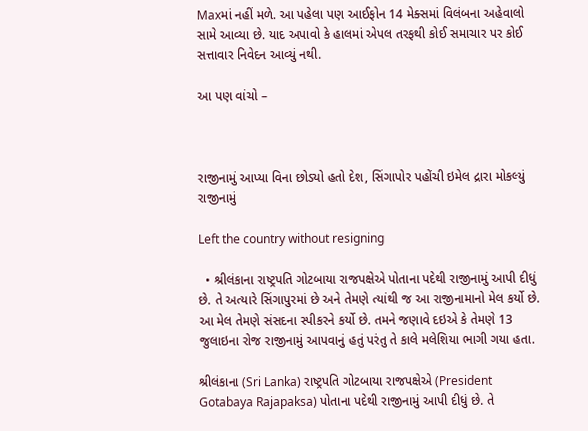Maxમાં નહીં મળે. આ પહેલા પણ આઈફોન 14 મેક્સમાં વિલંબના અહેવાલો સામે આવ્યા છે. યાદ અપાવો કે હાલમાં એપલ તરફથી કોઈ સમાચાર પર કોઈ સત્તાવાર નિવેદન આવ્યું નથી.

આ પણ વાંચો –



રાજીનામું આપ્યા વિના છોડ્યો હતો દેશ, સિંગાપોર પહોંચી ઇમેલ દ્રારા મોકલ્યું રાજીનામું

Left the country without resigning

  • શ્રીલંકાના રાષ્ટ્રપતિ ગોટબાયા રાજપક્ષેએ પોતાના પદેથી રાજીનામું આપી દીધું છે. તે અત્યારે સિંગાપુરમાં છે અને તેમણે ત્યાંથી જ આ રાજીનામાનો મેલ કર્યો છે. આ મેલ તેમણે સંસદના સ્પીકરને કર્યો છે. તમને જણાવે દઇએ કે તેમણે 13 જુલાઇના રોજ રાજીનામું આપવાનું હતું પરંતુ તે કાલે મલેશિયા ભાગી ગયા હતા.

શ્રીલંકાના (Sri Lanka) રાષ્ટ્રપતિ ગોટબાયા રાજપક્ષેએ (President Gotabaya Rajapaksa) પોતાના પદેથી રાજીનામું આપી દીધું છે. તે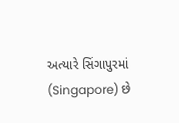અત્યારે સિંગાપુરમાં (Singapore) છે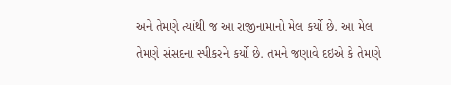અને તેમણે ત્યાંથી જ આ રાજીનામાનો મેલ કર્યો છે. આ મેલ તેમણે સંસદના સ્પીકરને કર્યો છે. તમને જણાવે દઇએ કે તેમણે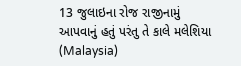13 જુલાઇના રોજ રાજીનામું આપવાનું હતું પરંતુ તે કાલે મલેશિયા (Malaysia)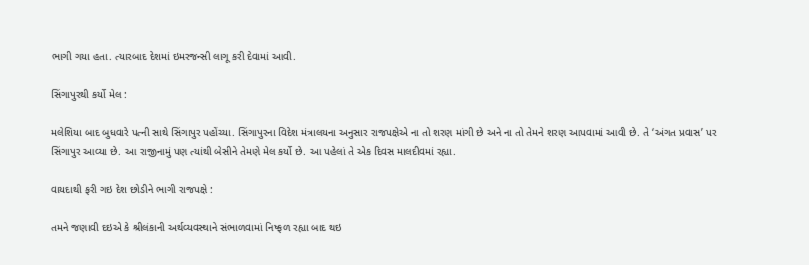ભાગી ગયા હતા. ત્યારબાદ દેશમાં ઇમરજન્સી લાગૂ કરી દેવામાં આવી.

સિંગાપુરથી કર્યો મેલ :

મલેશિયા બાદ બુધવારે પત્ની સાથે સિંગાપુર પહોંચ્યા. સિંગાપુરના વિદેશ મંત્રાલયના અનુસાર રાજપક્ષેએ ના તો શરણ માંગી છે અને ના તો તેમને શરણ આપવામાં આવી છે. તે ‘અંગત પ્રવાસ’ પર સિંગાપુર આવ્યા છે. આ રાજીનામું પણ ત્યાંથી બેસીને તેમણે મેલ કર્યો છે. આ પહેલાં તે એક દિવસ માલદીવમાં રહ્યા.

વાયદાથી ફરી ગઇ દેશ છોડીને ભાગી રાજપક્ષે :

તમને જણાવી દઇએ કે શ્રીલંકાની અર્થવ્યવસ્થાને સંભાળવામાં નિષ્ફળ રહ્યા બાદ થઇ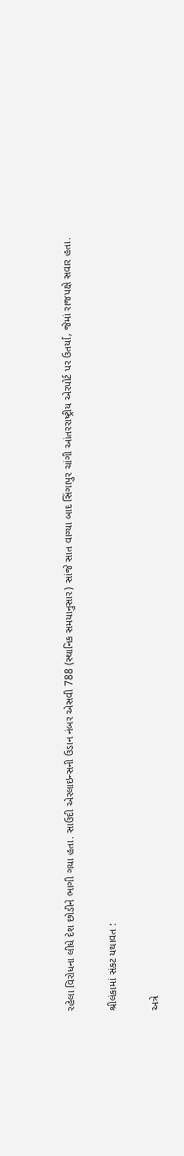રહેલા વિરોધના લીધે દેશ છોડીને ભાગી ગયા હતા. સાઉદી એરલાઇન્સની ઉડાન નંબર એસવી 788 (સ્થાનિક સમયાનુસાર) સાંજે સાત વાગ્યા બાદ સિંગાપુર ચાંગી આંતરરાષ્ટ્રીય એરપોર્ટ પર ઉતર્યા, જેમાં રાજપક્ષે સવાર હતા.

શ્રીલંકામાં સંકટ યથાવત :

અત્રે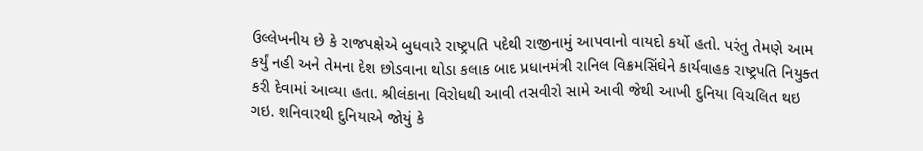ઉલ્લેખનીય છે કે રાજપક્ષેએ બુધવારે રાષ્ટ્રપતિ પદેથી રાજીનામું આપવાનો વાયદો કર્યો હતો. પરંતુ તેમણે આમ કર્યું નહી અને તેમના દેશ છોડવાના થોડા કલાક બાદ પ્રધાનમંત્રી રાનિલ વિક્રમસિંઘેને કાર્યવાહક રાષ્ટ્રપતિ નિયુક્ત કરી દેવામાં આવ્યા હતા. શ્રીલંકાના વિરોધથી આવી તસવીરો સામે આવી જેથી આખી દુનિયા વિચલિત થઇ ગઇ. શનિવારથી દુનિયાએ જોયું કે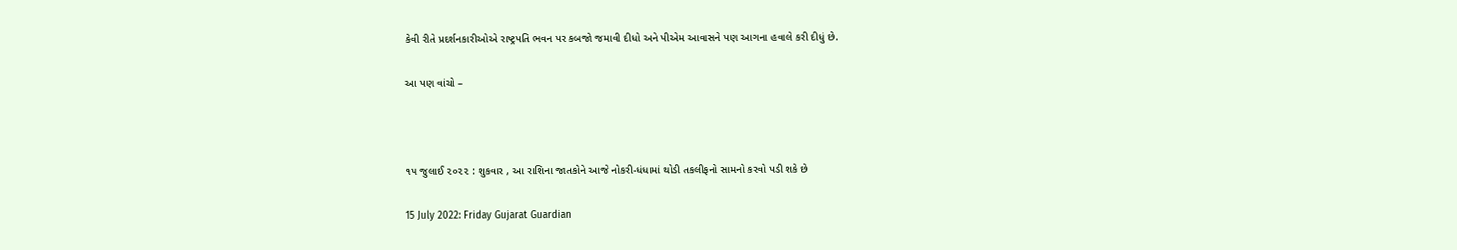કેવી રીતે પ્રદર્શનકારીઓએ રાષ્ટ્રપતિ ભવન પર કબજો જમાવી દીધો અને પીએમ આવાસને પણ આગના હવાલે કરી દીધું છે.

આ પણ વાંચો –



૧૫ જુલાઈ ૨૦૨૨ : શુકવાર , આ રાશિના જાતકોને આજે નોકરી-ધંધામાં થોડી તકલીફનો સામનો કરવો પડી શકે છે

15 July 2022: Friday Gujarat Guardian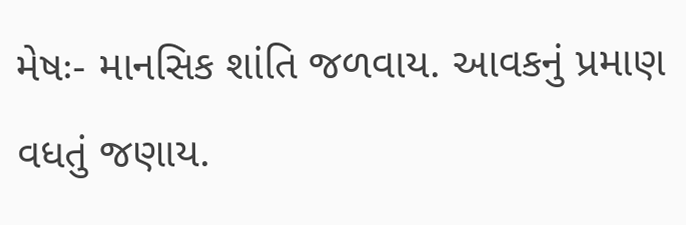મેષઃ- માનસિક શાંતિ જળવાય. આવકનું પ્રમાણ વધતું જણાય.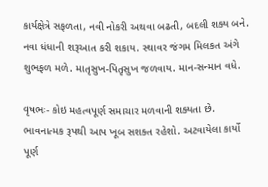કાર્યક્ષેત્રે સફળતા, નવી નોકરી અથવા બઢતી, બદલી શક્ય બને. નવા ધંધાની શરૂઆત કરી શકાય. સ્થાવર જંગમ મિલકત અંગે શુભફળ મળે. માતૃસુખ-પિતૃસુખ જળવાય. માન-સન્માન વધે.

વૃષભઃ- કોઇ મહત્વપૂર્ણ સમાચાર મળવાની શક્યતા છે. ભાવનાત્મક રૂપથી આપ ખૂબ સશક્ત રહેશો. અટવાયેલા કાર્યો પૂર્ણ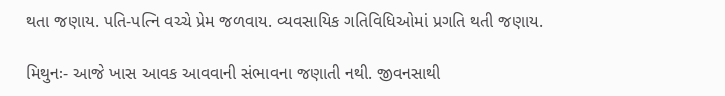થતા જણાય. પતિ-પત્નિ વચ્ચે પ્રેમ જળવાય. વ્યવસાયિક ગતિવિધિઓમાં પ્રગતિ થતી જણાય.

મિથુનઃ- આજે ખાસ આવક આવવાની સંભાવના જણાતી નથી. જીવનસાથી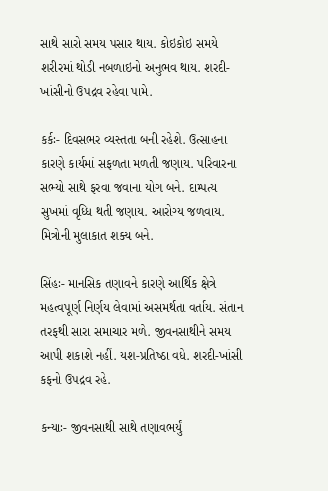સાથે સારો સમય પસાર થાય. કોઇકોઇ સમયે શરીરમાં થોડી નબળાઇનો અનુભવ થાય. શરદી-ખાંસીનો ઉપદ્રવ રહેવા પામે.

કર્કઃ- દિવસભર વ્યસ્તતા બની રહેશે. ઉત્સાહના કારણે કાર્યમાં સફળતા મળતી જણાય. પરિવારના સભ્યો સાથે ફરવા જવાના યોગ બને. દામ્પત્ય સુખમાં વૃધ્ધિ થતી જણાય. આરોગ્ય જળવાય. મિત્રોની મુલાકાત શક્ય બને.

સિંહઃ- માનસિક તણાવને કારણે આર્થિક ક્ષેત્રે મહત્વપૂર્ણ નિર્ણય લેવામાં અસમર્થતા વર્તાય. સંતાન તરફથી સારા સમાચાર મળે. જીવનસાથીને સમય આપી શકાશે નહીં. યશ-પ્રતિષ્‍ઠા વધે. શરદી-ખાંસી કફનો ઉપદ્રવ રહે.

કન્યાઃ- જીવનસાથી સાથે તણાવભર્યું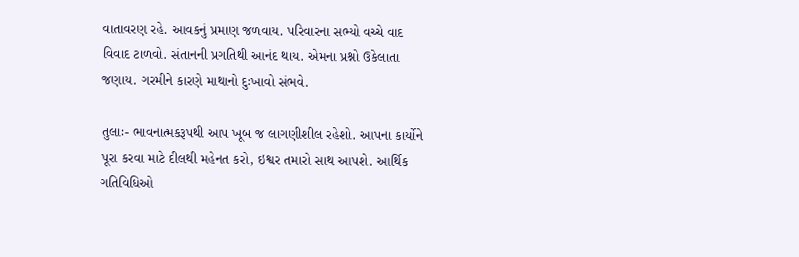વાતાવરણ રહે. આવકનું પ્રમાણ જળવાય. પરિવારના સભ્યો વચ્ચે વાદ વિવાદ ટાળવો. સંતાનની પ્રગતિથી આનંદ થાય. એમના પ્રશ્નો ઉકેલાતા જણાય. ગરમીને કારણે માથાનો દુઃખાવો સંભવે.

તુલાઃ- ભાવનાત્મકરૂપથી આપ ખૂબ જ લાગણીશીલ રહેશો. આપના કાર્યોને પૂરા કરવા માટે દીલથી મહેનત કરો, ઇશ્વર તમારો સાથ આપશે. આર્થિક ગતિવિધિઓ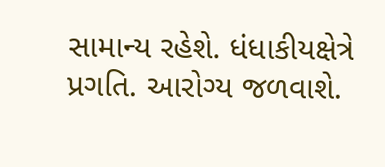સામાન્ય રહેશે. ધંધાકીયક્ષેત્રે પ્રગતિ. આરોગ્ય જળવાશે.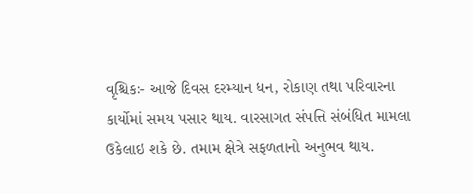વૃશ્ચિકઃ- આજે દિવસ દરમ્યાન ધન, રોકાણ તથા પરિવારના કાર્યોમાં સમય પસાર થાય. વારસાગત સંપત્તિ સંબંધિત મામલા ઉકેલાઇ શકે છે. તમામ ક્ષેત્રે સફળતાનો અનુભવ થાય.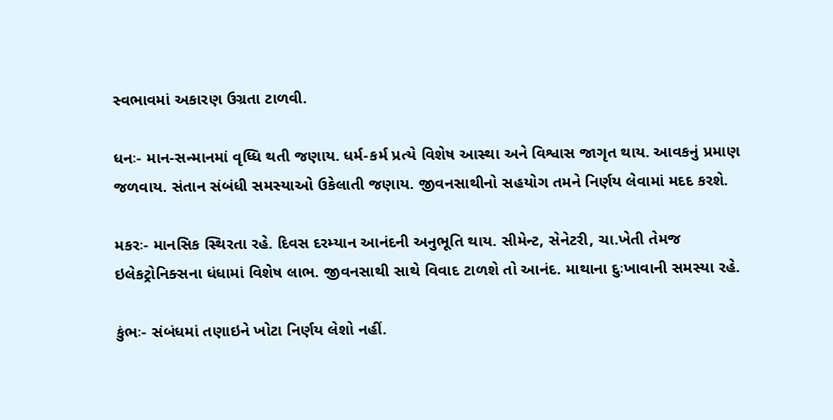સ્વભાવમાં અકારણ ઉગ્રતા ટાળવી.

ધનઃ- માન-સન્માનમાં વૃધ્ધિ થતી જણાય. ધર્મ-કર્મ પ્રત્યે વિશેષ આસ્થા અને વિશ્વાસ જાગૃત થાય. આવકનું પ્રમાણ જળવાય. સંતાન સંબંધી સમસ્યાઓ ઉકેલાતી જણાય. જીવનસાથીનો સહયોગ તમને નિર્ણય લેવામાં મદદ કરશે.

મકરઃ- માનસિક સ્થિરતા રહે. દિવસ દરમ્યાન આનંદની અનુભૂતિ થાય. સીમેન્ટ, સેનેટરી, ચા.ખેતી તેમજ ઇલેકટ્રોનિક્સના ધંધામાં વિશેષ લાભ. જીવનસાથી સાથે વિવાદ ટાળશે તો આનંદ. માથાના દુઃખાવાની સમસ્યા રહે.

કુંભઃ- સંબંધમાં તણાઇને ખોટા નિર્ણય લેશો નહીં.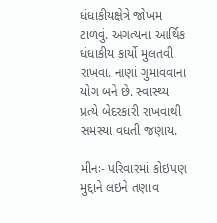ધંધાકીયક્ષેત્રે જોખમ ટાળવું. અગત્યના આર્થિક ધંધાકીય કાર્યો મુલતવી રાખવા. નાણાં ગુમાવવાના યોગ બને છે. સ્વાસ્થ્ય પ્રત્યે બેદરકારી રાખવાથી સમસ્યા વધતી જણાય.

મીનઃ- પરિવારમાં કોઇપણ મુદ્દાને લઇને તણાવ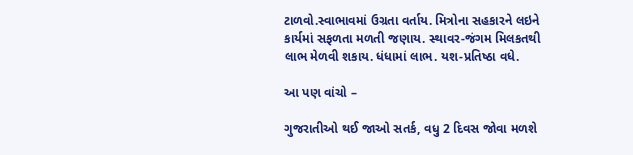ટાળવો.સ્વાભાવમાં ઉગ્રતા વર્તાય. મિત્રોના સહકારને લઇને કાર્યમાં સફળતા મળતી જણાય. સ્થાવર-જંગમ મિલકતથી લાભ મેળવી શકાય. ધંધામાં લાભ. યશ-પ્રતિષ્‍ઠા વધે.

આ પણ વાંચો –

ગુજરાતીઓ થઈ જાઓ સતર્ક, વધુ 2 દિવસ જોવા મળશે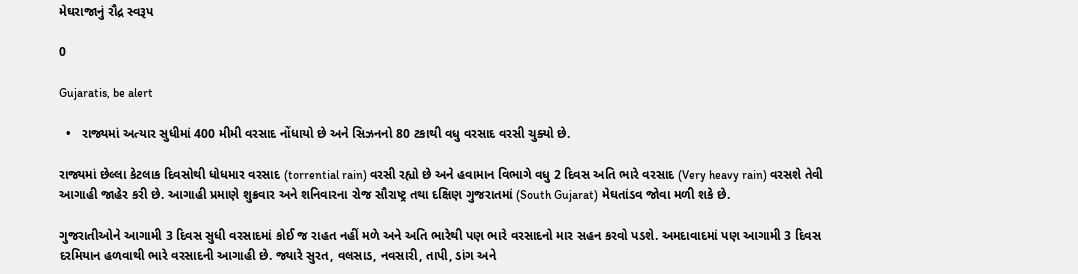મેઘરાજાનું રૌદ્ર સ્વરૂપ

0

Gujaratis, be alert

  •   રાજ્યમાં અત્યાર સુધીમાં 400 મીમી વરસાદ નોંધાયો છે અને સિઝનનો 80 ટકાથી વધુ વરસાદ વરસી ચુક્યો છે.

રાજ્યમાં છેલ્લા કેટલાક દિવસોથી ધોધમાર વરસાદ (torrential rain) વરસી રહ્યો છે અને હવામાન વિભાગે વધુ 2 દિવસ અતિ ભારે વરસાદ (Very heavy rain) વરસશે તેવી આગાહી જાહેર કરી છે. આગાહી પ્રમાણે શુક્રવાર અને શનિવારના રોજ સૌરાષ્ટ્ર તથા દક્ષિણ ગુજરાતમાં (South Gujarat) મેઘતાંડવ જોવા મળી શકે છે.

ગુજરાતીઓને આગામી 3 દિવસ સુધી વરસાદમાં કોઈ જ રાહત નહીં મળે અને અતિ ભારેથી પણ ભારે વરસાદનો માર સહન કરવો પડશે. અમદાવાદમાં પણ આગામી 3 દિવસ દરમિયાન હળવાથી ભારે વરસાદની આગાહી છે. જ્યારે સુરત, વલસાડ, નવસારી, તાપી, ડાંગ અને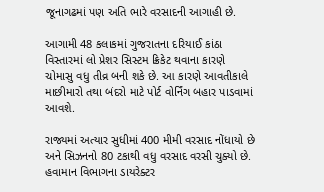જૂનાગઢમાં પણ અતિ ભારે વરસાદની આગાહી છે.

આગામી 48 કલાકમાં ગુજરાતના દરિયાઈ કાંઠા વિસ્તારમાં લો પ્રેશર સિસ્ટમ ક્રિકેટ થવાના કારણે ચોમાસુ વધુ તીવ્ર બની શકે છે. આ કારણે આવતીકાલે માછીમારો તથા બંદરો માટે પોર્ટ વોર્નિંગ બહાર પાડવામાં આવશે.

રાજ્યમાં અત્યાર સુધીમાં 400 મીમી વરસાદ નોંધાયો છે અને સિઝનનો 80 ટકાથી વધુ વરસાદ વરસી ચુક્યો છે. હવામાન વિભાગના ડાયરેક્ટર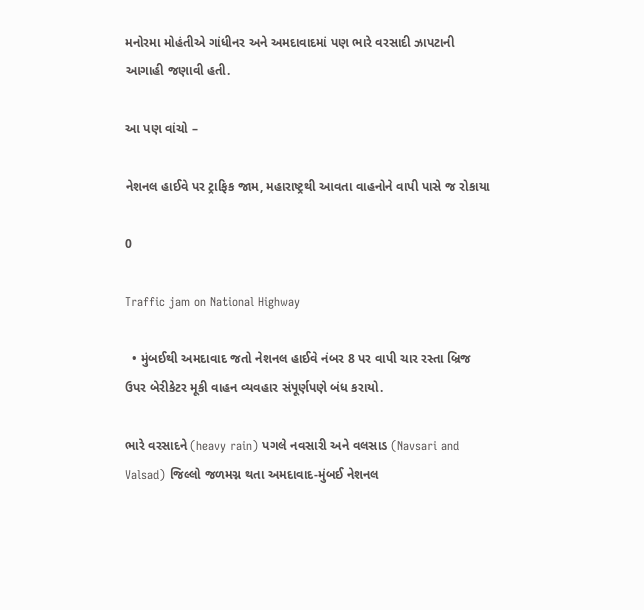મનોરમા મોહંતીએ ગાંધીનર અને અમદાવાદમાં પણ ભારે વરસાદી ઝાપટાની આગાહી જણાવી હતી.

આ પણ વાંચો –

નેશનલ હાઈવે પર ટ્રાફિક જામ, મહારાષ્ટ્રથી આવતા વાહનોને વાપી પાસે જ રોકાયા

0

Traffic jam on National Highway

  • મુંબઈથી અમદાવાદ જતો નેશનલ હાઈવે નંબર 8 પર વાપી ચાર રસ્તા બ્રિજ ઉપર બેરીકેટર મૂકી વાહન વ્યવહાર સંપૂર્ણપણે બંધ કરાયો.

ભારે વરસાદને (heavy rain) પગલે નવસારી અને વલસાડ (Navsari and Valsad) જિલ્લો જળમગ્ન થતા અમદાવાદ-મુંબઈ નેશનલ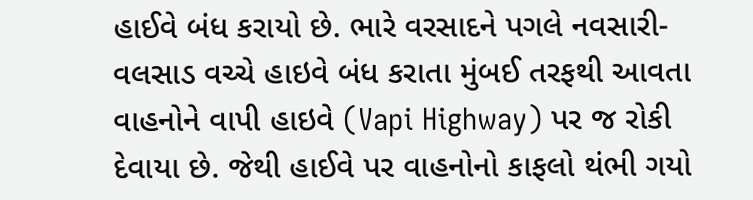હાઈવે બંધ કરાયો છે. ભારે વરસાદને પગલે નવસારી-વલસાડ વચ્ચે હાઇવે બંધ કરાતા મુંબઈ તરફથી આવતા વાહનોને વાપી હાઇવે (Vapi Highway) પર જ રોકી દેવાયા છે. જેથી હાઈવે પર વાહનોનો કાફલો થંભી ગયો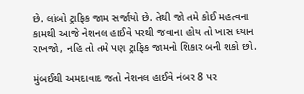છે. લાંબો ટ્રાફિક જામ સર્જાયો છે. તેથી જો તમે કોઈ મહત્વના કામથી આજે નેશનલ હાઈવે પરથી જવાના હોય તો ખાસ ધ્યાન રાખજો, નહિ તો તમે પણ ટ્રાફિક જામનો શિકાર બની શકો છો.

મુંબઈથી અમદાવાદ જતો નેશનલ હાઈવે નંબર 8 પર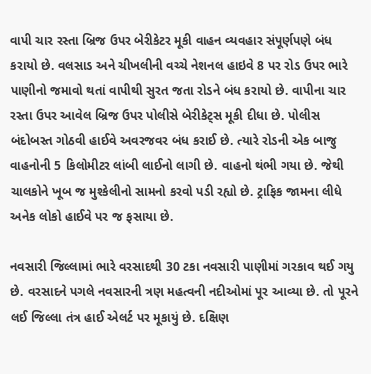વાપી ચાર રસ્તા બ્રિજ ઉપર બેરીકેટર મૂકી વાહન વ્યવહાર સંપૂર્ણપણે બંધ કરાયો છે. વલસાડ અને ચીખલીની વચ્ચે નેશનલ હાઇવે 8 પર રોડ ઉપર ભારે પાણીનો જમાવો થતાં વાપીથી સુરત જતા રોડને બંધ કરાયો છે. વાપીના ચાર રસ્તા ઉપર આવેલ બ્રિજ ઉપર પોલીસે બેરીકેટ્સ મૂકી દીધા છે. પોલીસ બંદોબસ્ત ગોઠવી હાઈવે અવરજવર બંધ કરાઈ છે. ત્યારે રોડની એક બાજુ વાહનોની 5 કિલોમીટર લાંબી લાઈનો લાગી છે. વાહનો થંભી ગયા છે. જેથી ચાલકોને ખૂબ જ મુશ્કેલીનો સામનો કરવો પડી રહ્યો છે. ટ્રાફિક જામના લીધે અનેક લોકો હાઈવે પર જ ફસાયા છે.

નવસારી જિલ્લામાં ભારે વરસાદથી 30 ટકા નવસારી પાણીમાં ગરકાવ થઈ ગયુ છે. વરસાદને પગલે નવસારની ત્રણ મહત્વની નદીઓમાં પૂર આવ્યા છે. તો પૂરને લઈ જિલ્લા તંત્ર હાઈ એલર્ટ પર મૂકાયું છે. દક્ષિણ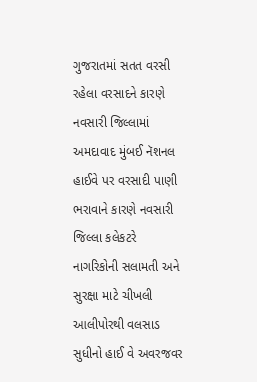ગુજરાતમાં સતત વરસી રહેલા વરસાદને કારણે નવસારી જિલ્લામાં અમદાવાદ મુંબઈ નૅશનલ હાઈવે પર વરસાદી પાણી ભરાવાને કારણે નવસારી જિલ્લા કલેકટરે નાગરિકોની સલામતી અને સુરક્ષા માટે ચીખલી આલીપોરથી વલસાડ સુધીનો હાઈ વે અવરજવર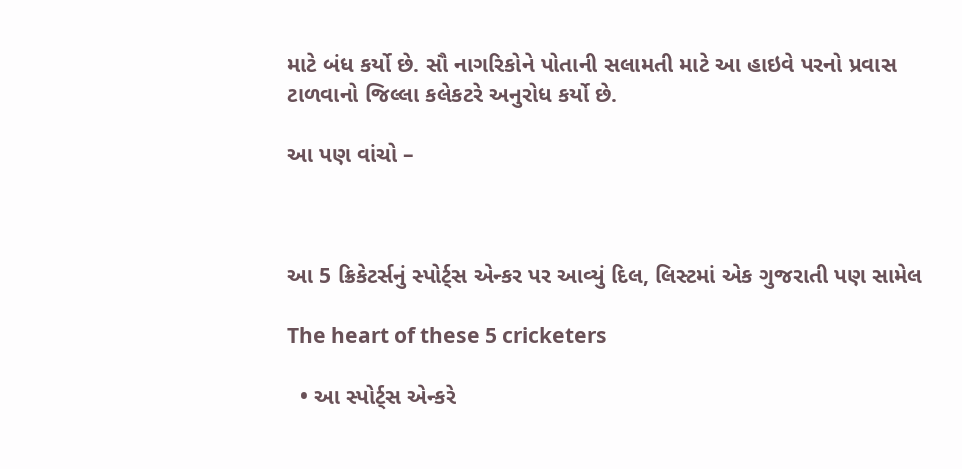માટે બંધ કર્યો છે. સૌ નાગરિકોને પોતાની સલામતી માટે આ હાઇવે પરનો પ્રવાસ ટાળવાનો જિલ્લા કલેકટરે અનુરોધ કર્યો છે.

આ પણ વાંચો –



આ 5 ક્રિકેટર્સનું સ્પોર્ટ્સ એન્કર પર આવ્યું દિલ, લિસ્ટમાં એક ગુજરાતી પણ સામેલ

The heart of these 5 cricketers

  • આ સ્પોર્ટ્સ એન્કરે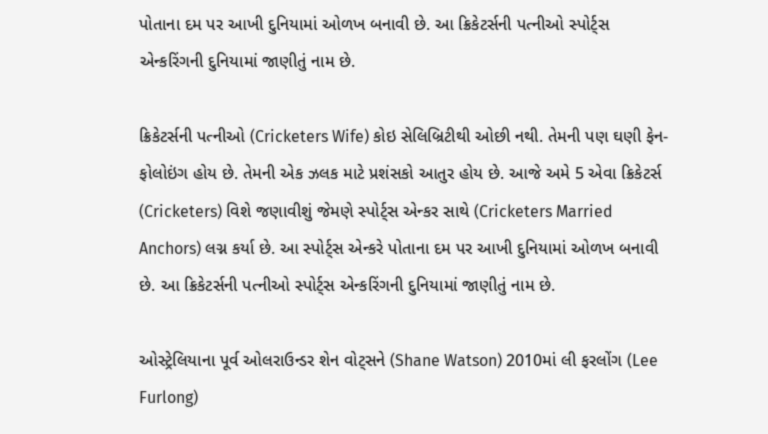પોતાના દમ પર આખી દુનિયામાં ઓળખ બનાવી છે. આ ક્રિકેટર્સની પત્નીઓ સ્પોર્ટ્સ એન્કરિંગની દુનિયામાં જાણીતું નામ છે.

ક્રિકેટર્સની પત્નીઓ (Cricketers Wife) કોઇ સેલિબ્રિટીથી ઓછી નથી. તેમની પણ ઘણી ફેન-ફોલોઇંગ હોય છે. તેમની એક ઝલક માટે પ્રશંસકો આતુર હોય છે. આજે અમે 5 એવા ક્રિકેટર્સ (Cricketers) વિશે જણાવીશું જેમણે સ્પોર્ટ્સ એન્કર સાથે (Cricketers Married Anchors) લગ્ન કર્યા છે. આ સ્પોર્ટ્સ એન્કરે પોતાના દમ પર આખી દુનિયામાં ઓળખ બનાવી છે. આ ક્રિકેટર્સની પત્નીઓ સ્પોર્ટ્સ એન્કરિંગની દુનિયામાં જાણીતું નામ છે.

ઓસ્ટ્રેલિયાના પૂર્વ ઓલરાઉન્ડર શેન વોટ્સને (Shane Watson) 2010માં લી ફરલોંગ (Lee Furlong)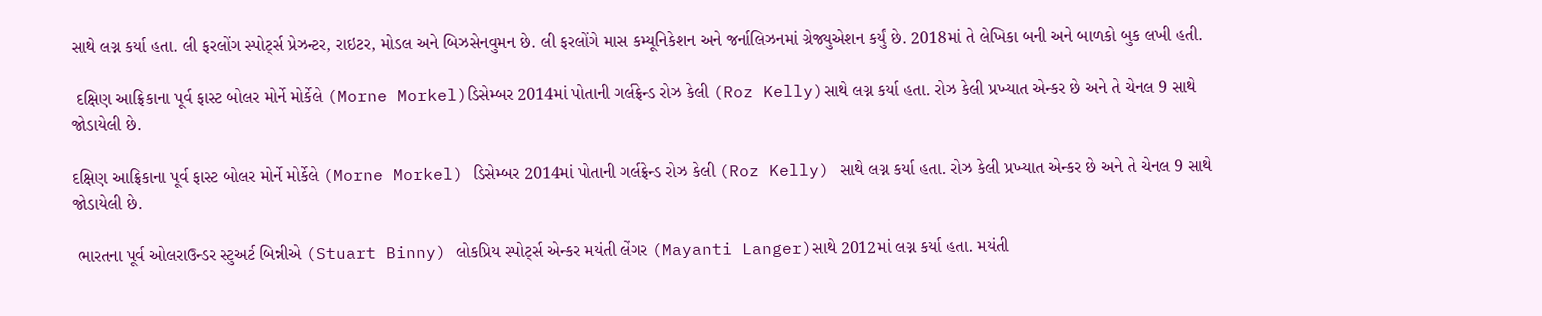સાથે લગ્ન કર્યા હતા. લી ફરલોંગ સ્પોર્ટ્સ પ્રેઝન્ટર, રાઇટર, મોડલ અને બિઝસેનવુમન છે. લી ફરલોંગે માસ કમ્યૂનિકેશન અને જર્નાલિઝનમાં ગ્રેજ્યુએશન કર્યું છે. 2018માં તે લેખિકા બની અને બાળકો બુક લખી હતી.

 દક્ષિણ આફ્રિકાના પૂર્વ ફાસ્ટ બોલર મોર્ને મોર્કેલે (Morne Morkel)ડિસેમ્બર 2014માં પોતાની ગર્લફ્રેન્ડ રોઝ કેલી (Roz Kelly)સાથે લગ્ન કર્યા હતા. રોઝ કેલી પ્રખ્યાત એન્કર છે અને તે ચેનલ 9 સાથે જોડાયેલી છે.

દક્ષિણ આફ્રિકાના પૂર્વ ફાસ્ટ બોલર મોર્ને મોર્કેલે (Morne Morkel) ડિસેમ્બર 2014માં પોતાની ગર્લફ્રેન્ડ રોઝ કેલી (Roz Kelly) સાથે લગ્ન કર્યા હતા. રોઝ કેલી પ્રખ્યાત એન્કર છે અને તે ચેનલ 9 સાથે જોડાયેલી છે.

 ભારતના પૂર્વ ઓલરાઉન્ડર સ્ટુઅર્ટ બિન્નીએ (Stuart Binny) લોકપ્રિય સ્પોર્ટ્સ એન્કર મયંતી લેંગર (Mayanti Langer)સાથે 2012માં લગ્ન કર્યા હતા. મયંતી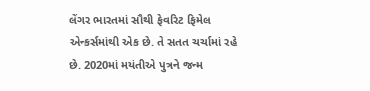લેંગર ભારતમાં સૌથી ફેવરિટ ફિમેલ એન્કર્સમાંથી એક છે. તે સતત ચર્ચામાં રહે છે. 2020માં મયંતીએ પુત્રને જન્મ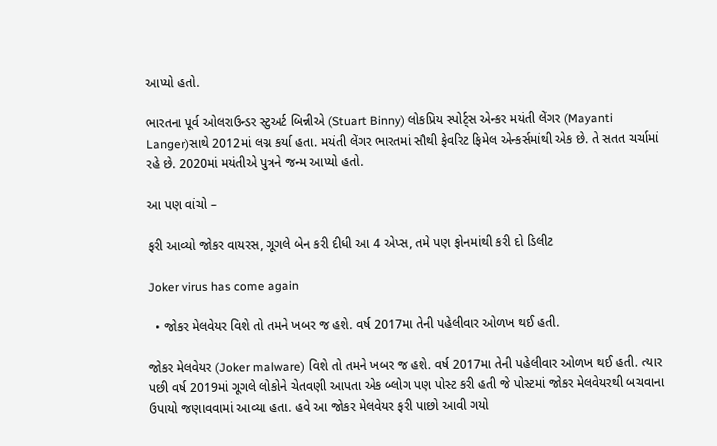આપ્યો હતો.

ભારતના પૂર્વ ઓલરાઉન્ડર સ્ટુઅર્ટ બિન્નીએ (Stuart Binny) લોકપ્રિય સ્પોર્ટ્સ એન્કર મયંતી લેંગર (Mayanti Langer)સાથે 2012માં લગ્ન કર્યા હતા. મયંતી લેંગર ભારતમાં સૌથી ફેવરિટ ફિમેલ એન્કર્સમાંથી એક છે. તે સતત ચર્ચામાં રહે છે. 2020માં મયંતીએ પુત્રને જન્મ આપ્યો હતો.

આ પણ વાંચો –

ફરી આવ્યો જોકર વાયરસ, ગૂગલે બેન કરી દીધી આ 4 એપ્સ, તમે પણ ફોનમાંથી કરી દો ડિલીટ

Joker virus has come again

  • જોકર મેલવેયર વિશે તો તમને ખબર જ હશે. વર્ષ 2017મા તેની પહેલીવાર ઓળખ થઈ હતી.

જોકર મેલવેયર (Joker malware) વિશે તો તમને ખબર જ હશે. વર્ષ 2017મા તેની પહેલીવાર ઓળખ થઈ હતી. ત્યાર પછી વર્ષ 2019માં ગૂગલે લોકોને ચેતવણી આપતા એક બ્લોગ પણ પોસ્ટ કરી હતી જે પોસ્ટમાં જોકર મેલવેયરથી બચવાના ઉપાયો જણાવવામાં આવ્યા હતા. હવે આ જોકર મેલવેયર ફરી પાછો આવી ગયો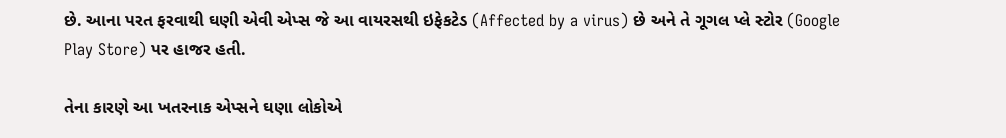છે. આના પરત ફરવાથી ઘણી એવી એપ્સ જે આ વાયરસથી ઇફેકટેડ (Affected by a virus) છે અને તે ગૂગલ પ્લે સ્ટોર (Google Play Store) પર હાજર હતી.

તેના કારણે આ ખતરનાક એપ્સને ઘણા લોકોએ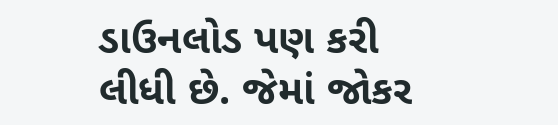ડાઉનલોડ પણ કરી લીધી છે. જેમાં જોકર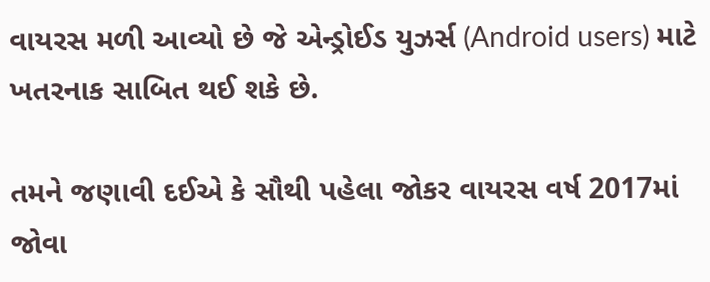વાયરસ મળી આવ્યો છે જે એન્ડ્રોઈડ યુઝર્સ (Android users) માટે ખતરનાક સાબિત થઈ શકે છે.

તમને જણાવી દઈએ કે સૌથી પહેલા જોકર વાયરસ વર્ષ 2017માં જોવા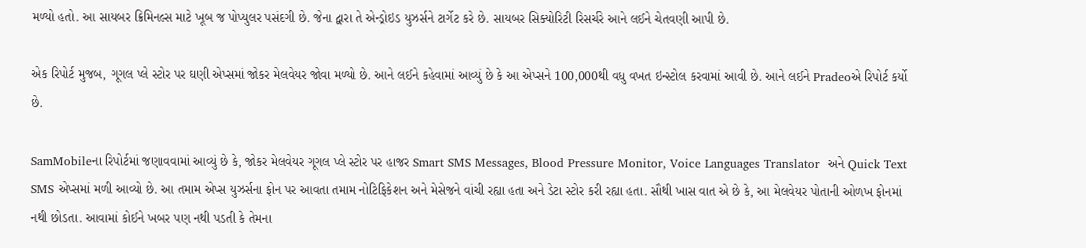મળ્યો હતો. આ સાયબર ક્રિમિનલ્સ માટે ખૂબ જ પોપ્યુલર પસંદગી છે. જેના દ્વારા તે એન્ડ્રોઇડ યુઝર્સને ટાર્ગેટ કરે છે. સાયબર સિક્યોરિટી રિસર્ચરે આને લઈને ચેતવણી આપી છે.

એક રિપોર્ટ મુજબ, ગૂગલ પ્લે સ્ટોર પર ઘણી એપ્સમાં જોકર મેલવેયર જોવા મળ્યો છે. આને લઈને કહેવામાં આવ્યું છે કે આ એપ્સને 100,000થી વધુ વખત ઇન્સ્ટોલ કરવામાં આવી છે. આને લઈને Pradeoએ રિપોર્ટ કર્યો છે.

SamMobileના રિપોર્ટમાં જણાવવામાં આવ્યું છે કે, જોકર મેલવેયર ગૂગલ પ્લે સ્ટોર પર હાજર Smart SMS Messages, Blood Pressure Monitor, Voice Languages Translator  અને Quick Text SMS એપ્સમાં મળી આવ્યો છે. આ તમામ એપ્સ યુઝર્સના ફોન પર આવતા તમામ નોટિફિકેશન અને મેસેજને વાંચી રહ્યા હતા અને ડેટા સ્ટોર કરી રહ્યા હતા. સૌથી ખાસ વાત એ છે કે, આ મેલવેયર પોતાની ઓળખ ફોનમાં નથી છોડતા. આવામાં કોઈને ખબર પણ નથી પડતી કે તેમના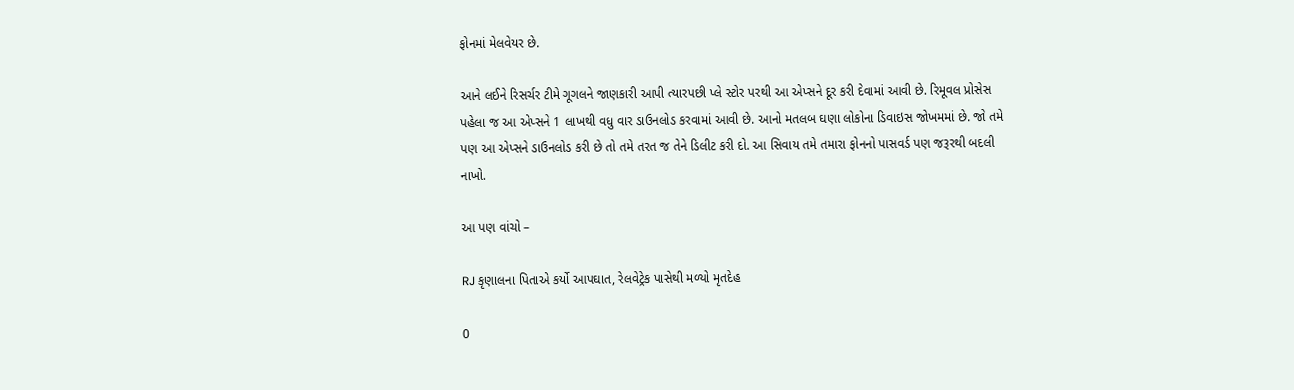ફોનમાં મેલવેયર છે.

આને લઈને રિસર્ચર ટીમે ગૂગલને જાણકારી આપી ત્યારપછી પ્લે સ્ટોર પરથી આ એપ્સને દૂર કરી દેવામાં આવી છે. રિમૂવલ પ્રોસેસ પહેલા જ આ એપ્સને 1 લાખથી વધુ વાર ડાઉનલોડ કરવામાં આવી છે. આનો મતલબ ઘણા લોકોના ડિવાઇસ જોખમમાં છે. જો તમે પણ આ એપ્સને ડાઉનલોડ કરી છે તો તમે તરત જ તેને ડિલીટ કરી દો. આ સિવાય તમે તમારા ફોનનો પાસવર્ડ પણ જરૂરથી બદલી નાખો.

આ પણ વાંચો –

RJ કૃણાલના પિતાએ કર્યો આપઘાત, રેલવેટ્રેક પાસેથી મળ્યો મૃતદેહ

0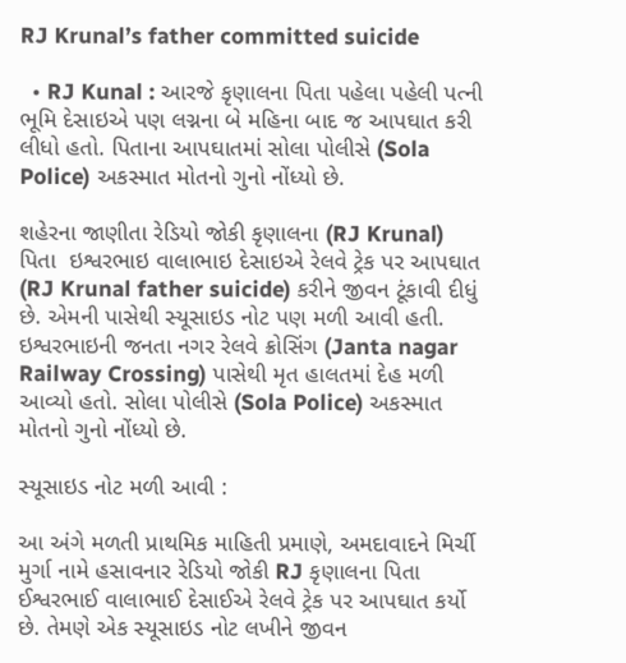RJ Krunal’s father committed suicide

  • RJ Kunal : આરજે કૃણાલના પિતા પહેલા પહેલી પત્ની ભૂમિ દેસાઇએ પણ લગ્નના બે મહિના બાદ જ આપઘાત કરી લીધો હતો. પિતાના આપઘાતમાં સોલા પોલીસે (Sola Police) અકસ્માત મોતનો ગુનો નોંધ્યો છે.

શહેરના જાણીતા રેડિયો જોકી કૃણાલના (RJ Krunal) પિતા  ઇશ્વરભાઇ વાલાભાઇ દેસાઇએ રેલવે ટ્રેક પર આપઘાત (RJ Krunal father suicide) કરીને જીવન ટૂંકાવી દીધું છે. એમની પાસેથી સ્યૂસાઇડ નોટ પણ મળી આવી હતી. ઇશ્વરભાઇની જનતા નગર રેલવે ક્રોસિંગ (Janta nagar Railway Crossing) પાસેથી મૃત હાલતમાં દેહ મળી આવ્યો હતો. સોલા પોલીસે (Sola Police) અકસ્માત મોતનો ગુનો નોંધ્યો છે.

સ્યૂસાઇડ નોટ મળી આવી :

આ અંગે મળતી પ્રાથમિક માહિતી પ્રમાણે, અમદાવાદને મિર્ચી મુર્ગા નામે હસાવનાર રેડિયો જોકી RJ કૃણાલના પિતા ઈશ્વરભાઈ વાલાભાઈ દેસાઈએ રેલવે ટ્રેક પર આપઘાત કર્યો છે. તેમણે એક સ્યૂસાઇડ નોટ લખીને જીવન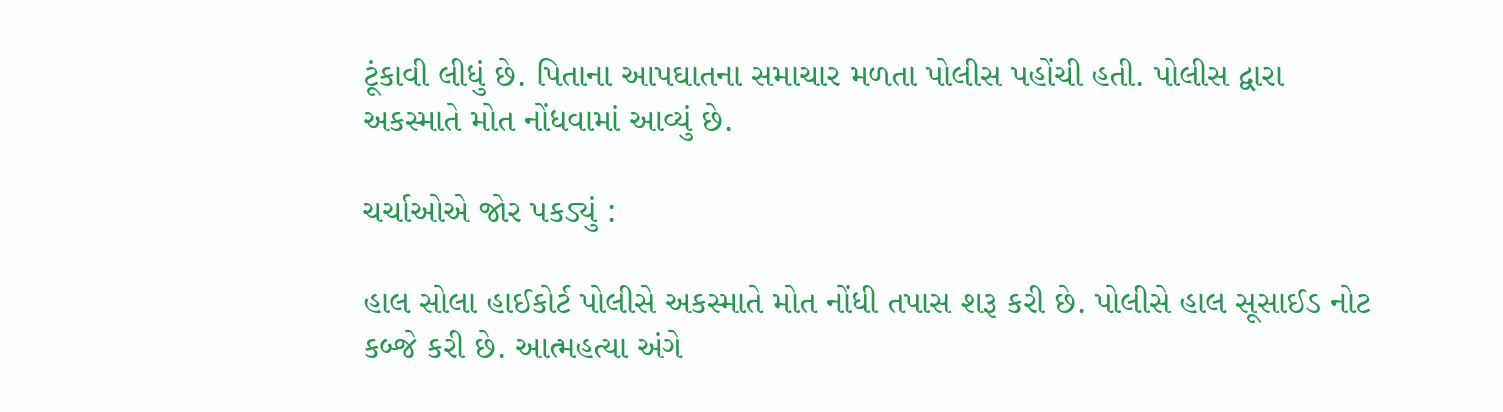ટૂંકાવી લીધું છે. પિતાના આપઘાતના સમાચાર મળતા પોલીસ પહોંચી હતી. પોલીસ દ્વારા અકસ્માતે મોત નોંધવામાં આવ્યું છે.

ચર્ચાઓએ જોર પકડ્યું :

હાલ સોલા હાઈકોર્ટ પોલીસે અકસ્માતે મોત નોંધી તપાસ શરૂ કરી છે. પોલીસે હાલ સૂસાઈડ નોટ કબ્જે કરી છે. આત્મહત્યા અંગે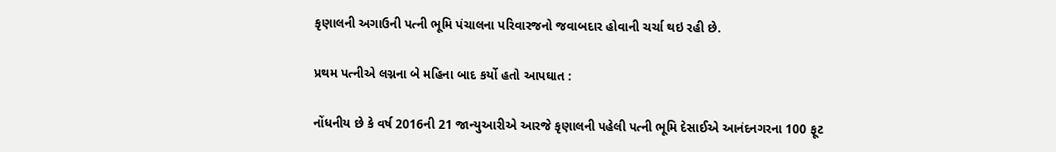કૃણાલની અગાઉની પત્ની ભૂમિ પંચાલના પરિવારજનો જવાબદાર હોવાની ચર્ચા થઇ રહી છે.

પ્રથમ પત્નીએ લગ્નના બે મહિના બાદ કર્યો હતો આપઘાત :

નોંધનીય છે કે વર્ષ 2016ની 21 જાન્યુઆરીએ આરજે કૃણાલની પહેલી પત્ની ભૂમિ દેસાઈએ આનંદનગરના 100 ફૂટ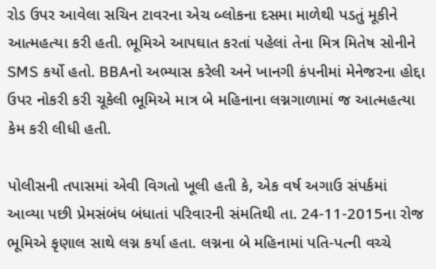રોડ ઉપર આવેલા સચિન ટાવરના એચ બ્લોકના દસમા માળેથી પડતું મૂકીને આત્મહત્યા કરી હતી. ભૂમિએ આપઘાત કરતાં પહેલાં તેના મિત્ર મિતેષ સોનીને SMS કર્યો હતો. BBAનો અભ્યાસ કરેલી અને ખાનગી કંપનીમાં મેનેજરના હોદ્દા ઉપર નોકરી કરી ચૂકેલી ભૂમિએ માત્ર બે મહિનાના લગ્નગાળામાં જ આત્મહત્યા કેમ કરી લીધી હતી.

પોલીસની તપાસમાં એવી વિગતો ખૂલી હતી કે, એક વર્ષ અગાઉ સંપર્કમાં આવ્યા પછી પ્રેમસંબંધ બંધાતાં પરિવારની સંમતિથી તા. 24-11-2015ના રોજ ભૂમિએ કૃણાલ સાથે લગ્ન કર્યા હતા. લગ્નના બે મહિનામાં પતિ-પત્ની વચ્ચે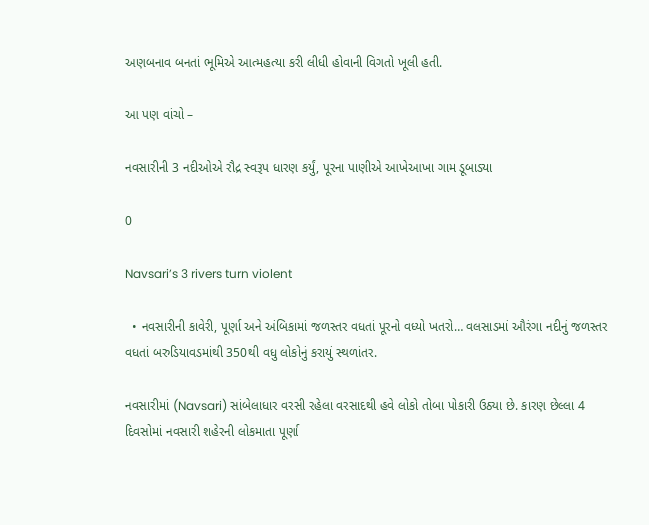અણબનાવ બનતાં ભૂમિએ આત્મહત્યા કરી લીધી હોવાની વિગતો ખૂલી હતી.

આ પણ વાંચો –

નવસારીની 3 નદીઓએ રૌદ્ર સ્વરૂપ ધારણ કર્યું, પૂરના પાણીએ આખેઆખા ગામ ડૂબાડ્યા

0

Navsari’s 3 rivers turn violent

  • નવસારીની કાવેરી, પૂર્ણા અને અંબિકામાં જળસ્તર વધતાં પૂરનો વધ્યો ખતરો… વલસાડમાં ઔરંગા નદીનું જળસ્તર વધતાં બરુડિયાવડમાંથી 350થી વધુ લોકોનું કરાયું સ્થળાંતર.

નવસારીમાં (Navsari) સાંબેલાધાર વરસી રહેલા વરસાદથી હવે લોકો તોબા પોકારી ઉઠ્યા છે. કારણ છેલ્લા 4 દિવસોમાં નવસારી શહેરની લોકમાતા પૂર્ણા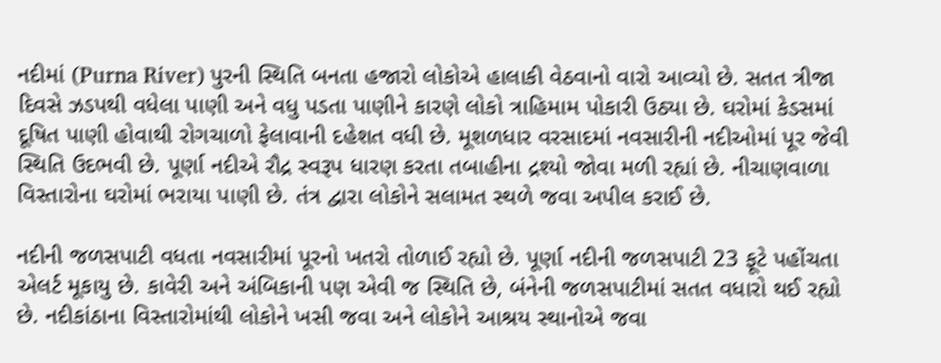નદીમાં (Purna River) પુરની સ્થિતિ બનતા હજારો લોકોએ હાલાકી વેઠવાનો વારો આવ્યો છે. સતત ત્રીજા દિવસે ઝડપથી વધેલા પાણી અને વધુ પડતા પાણીને કારણે લોકો ત્રાહિમામ પોકારી ઉઠ્યા છે. ઘરોમાં કેડસમાં દૂષિત પાણી હોવાથી રોગચાળો ફેલાવાની દહેશત વધી છે. મૂશળધાર વરસાદમાં નવસારીની નદીઓમાં પૂર જેવી સ્થિતિ ઉદભવી છે. પૂર્ણા નદીએ રૌદ્ર સ્વરૂપ ધારણ કરતા તબાહીના દ્રશ્યો જોવા મળી રહ્યાં છે. નીચાણવાળા વિસ્તારોના ઘરોમાં ભરાયા પાણી છે. તંત્ર દ્વારા લોકોને સલામત સ્થળે જવા અપીલ કરાઈ છે.

નદીની જળસપાટી વધતા નવસારીમાં પૂરનો ખતરો તોળાઈ રહ્યો છે. પૂર્ણા નદીની જળસપાટી 23 ફૂટે પહોંચતા એલર્ટ મૂકાયુ છે. કાવેરી અને અંબિકાની પણ એવી જ સ્થિતિ છે, બંનેની જળસપાટીમાં સતત વધારો થઈ રહ્યો છે. નદીકાંઠાના વિસ્તારોમાંથી લોકોને ખસી જવા અને લોકોને આશ્રય સ્થાનોએ જવા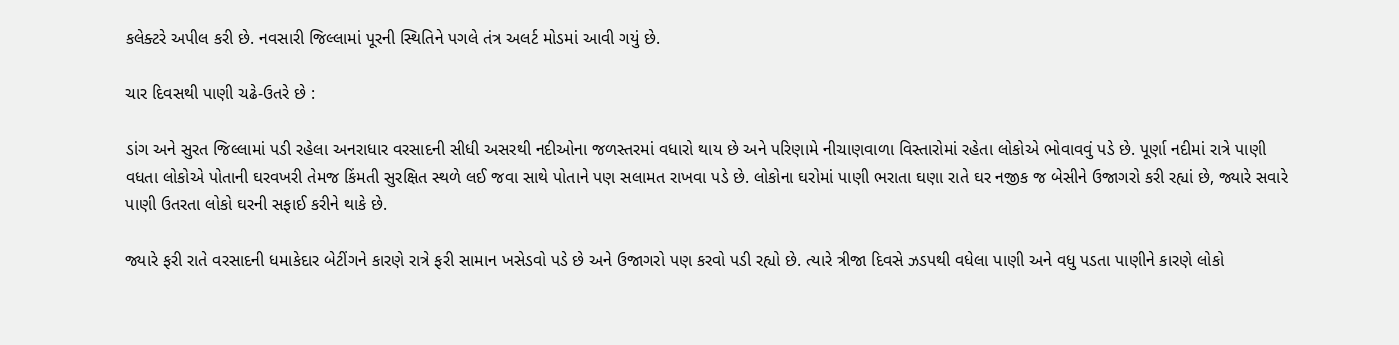કલેક્ટરે અપીલ કરી છે. નવસારી જિલ્લામાં પૂરની સ્થિતિને પગલે તંત્ર અલર્ટ મોડમાં આવી ગયું છે.

ચાર દિવસથી પાણી ચઢે-ઉતરે છે :

ડાંગ અને સુરત જિલ્લામાં પડી રહેલા અનરાધાર વરસાદની સીધી અસરથી નદીઓના જળસ્તરમાં વધારો થાય છે અને પરિણામે નીચાણવાળા વિસ્તારોમાં રહેતા લોકોએ ભોવાવવું પડે છે. પૂર્ણા નદીમાં રાત્રે પાણી વધતા લોકોએ પોતાની ઘરવખરી તેમજ કિંમતી સુરક્ષિત સ્થળે લઈ જવા સાથે પોતાને પણ સલામત રાખવા પડે છે. લોકોના ઘરોમાં પાણી ભરાતા ઘણા રાતે ઘર નજીક જ બેસીને ઉજાગરો કરી રહ્યાં છે, જ્યારે સવારે પાણી ઉતરતા લોકો ઘરની સફાઈ કરીને થાકે છે.

જ્યારે ફરી રાતે વરસાદની ધમાકેદાર બેટીંગને કારણે રાત્રે ફરી સામાન ખસેડવો પડે છે અને ઉજાગરો પણ કરવો પડી રહ્યો છે. ત્યારે ત્રીજા દિવસે ઝડપથી વધેલા પાણી અને વધુ પડતા પાણીને કારણે લોકો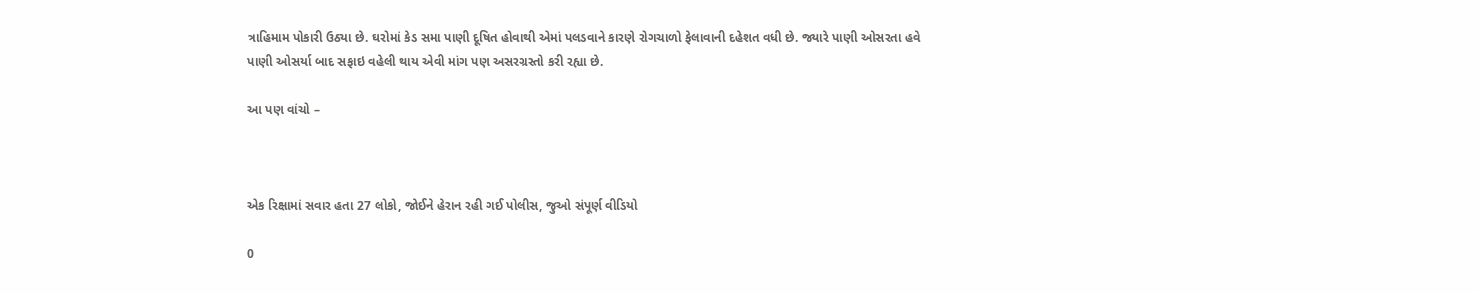ત્રાહિમામ પોકારી ઉઠ્યા છે. ઘરોમાં કેડ સમા પાણી દૂષિત હોવાથી એમાં પલડવાને કારણે રોગચાળો ફેલાવાની દહેશત વધી છે. જ્યારે પાણી ઓસરતા હવે પાણી ઓસર્યા બાદ સફાઇ વહેલી થાય એવી માંગ પણ અસરગ્રસ્તો કરી રહ્યા છે.

આ પણ વાંચો –



એક રિક્ષામાં સવાર હતા 27 લોકો, જોઈને હેરાન રહી ગઈ પોલીસ, જુઓ સંપૂર્ણ વીડિયો

0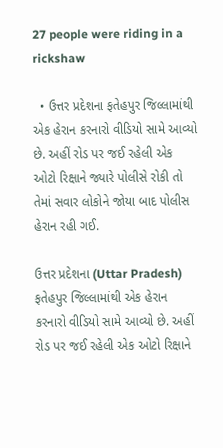27 people were riding in a rickshaw

  • ઉત્તર પ્રદેશના ફતેહપુર જિલ્લામાંથી એક હેરાન કરનારો વીડિયો સામે આવ્યો છે. અહીં રોડ પર જઈ રહેલી એક ઓટો રિક્ષાને જ્યારે પોલીસે રોકી તો તેમાં સવાર લોકોને જોયા બાદ પોલીસ હેરાન રહી ગઈ.

ઉત્તર પ્રદેશના (Uttar Pradesh) ફતેહપુર જિલ્લામાંથી એક હેરાન કરનારો વીડિયો સામે આવ્યો છે. અહીં રોડ પર જઈ રહેલી એક ઓટો રિક્ષાને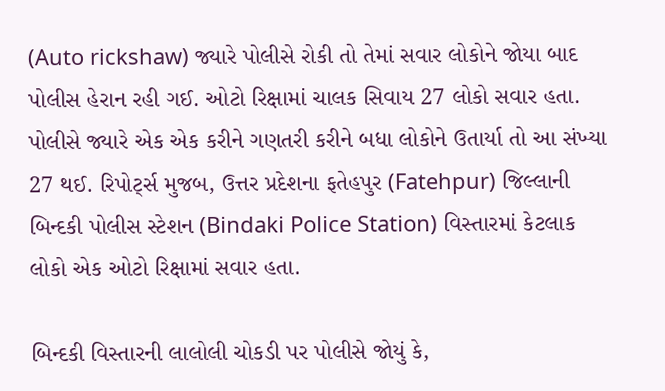(Auto rickshaw) જ્યારે પોલીસે રોકી તો તેમાં સવાર લોકોને જોયા બાદ પોલીસ હેરાન રહી ગઈ. ઓટો રિક્ષામાં ચાલક સિવાય 27 લોકો સવાર હતા. પોલીસે જ્યારે એક એક કરીને ગણતરી કરીને બધા લોકોને ઉતાર્યા તો આ સંખ્યા 27 થઈ. રિપોર્ટ્સ મુજબ, ઉત્તર પ્રદેશના ફતેહપુર (Fatehpur) જિલ્લાની બિન્દકી પોલીસ સ્ટેશન (Bindaki Police Station) વિસ્તારમાં કેટલાક લોકો એક ઓટો રિક્ષામાં સવાર હતા.

બિન્દકી વિસ્તારની લાલોલી ચોકડી પર પોલીસે જોયું કે,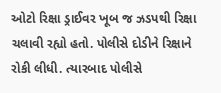ઓટો રિક્ષા ડ્રાઈવર ખૂબ જ ઝડપથી રિક્ષા ચલાવી રહ્યો હતો. પોલીસે દોડીને રિક્ષાને રોકી લીધી. ત્યારબાદ પોલીસે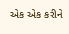એક એક કરીને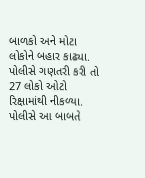બાળકો અને મોટા લોકોને બહાર કાઢ્યા. પોલીસે ગણતરી કરી તો 27 લોકો ઓટો રિક્ષામાંથી નીકળ્યા. પોલીસે આ બાબતે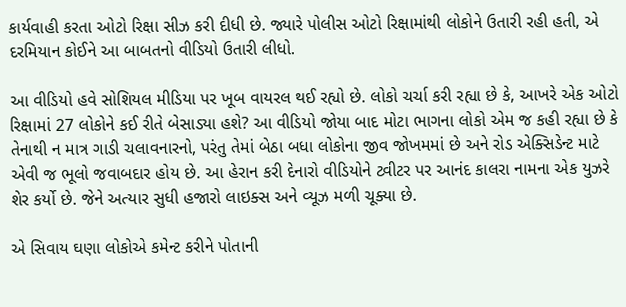કાર્યવાહી કરતા ઓટો રિક્ષા સીઝ કરી દીધી છે. જ્યારે પોલીસ ઓટો રિક્ષામાંથી લોકોને ઉતારી રહી હતી, એ દરમિયાન કોઈને આ બાબતનો વીડિયો ઉતારી લીધો.

આ વીડિયો હવે સોશિયલ મીડિયા પર ખૂબ વાયરલ થઈ રહ્યો છે. લોકો ચર્ચા કરી રહ્યા છે કે, આખરે એક ઓટો રિક્ષામાં 27 લોકોને કઈ રીતે બેસાડ્યા હશે? આ વીડિયો જોયા બાદ મોટા ભાગના લોકો એમ જ કહી રહ્યા છે કે તેનાથી ન માત્ર ગાડી ચલાવનારનો, પરંતુ તેમાં બેઠા બધા લોકોના જીવ જોખમમાં છે અને રોડ એક્સિડેન્ટ માટે એવી જ ભૂલો જવાબદાર હોય છે. આ હેરાન કરી દેનારો વીડિયોને ટ્વીટર પર આનંદ કાલરા નામના એક યુઝરે શેર કર્યો છે. જેને અત્યાર સુધી હજારો લાઇક્સ અને વ્યૂઝ મળી ચૂક્યા છે.

એ સિવાય ઘણા લોકોએ કમેન્ટ કરીને પોતાની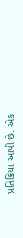પ્રતિક્રિયા આપી છે. એક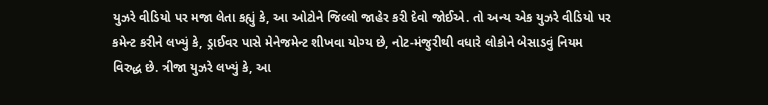યુઝરે વીડિયો પર મજા લેતા કહ્યું કે, આ ઓટોને જિલ્લો જાહેર કરી દેવો જોઈએ. તો અન્ય એક યુઝરે વીડિયો પર કમેન્ટ કરીને લખ્યું કે, ડ્રાઈવર પાસે મેનેજમેન્ટ શીખવા યોગ્ય છે, નોટ-મંજુરીથી વધારે લોકોને બેસાડવું નિયમ વિરુદ્ધ છે. ત્રીજા યુઝરે લખ્યું કે, આ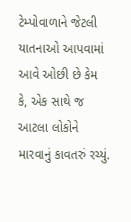ટેમ્પોવાળાને જેટલી યાતનાઓ આપવામાં આવે ઓછી છે કેમ કે, એક સાથે જ આટલા લોકોને મારવાનું કાવતરું રચ્યું.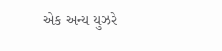એક અન્ય યુઝરે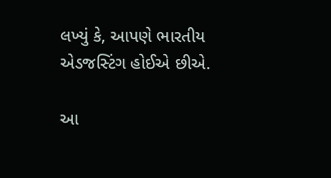લખ્યું કે, આપણે ભારતીય એડજસ્ટિંગ હોઈએ છીએ.

આ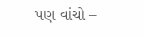પણ વાંચો –